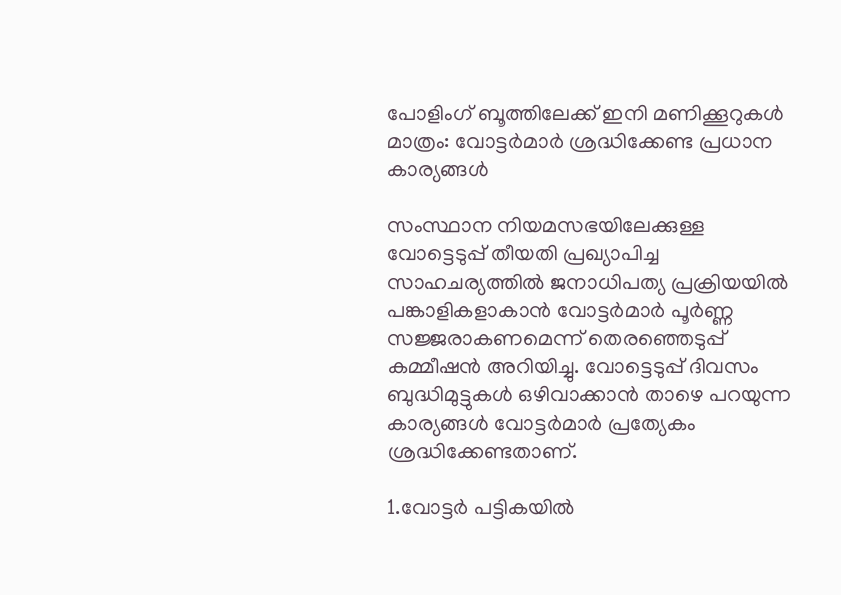പോളിംഗ് ബൂത്തിലേക്ക് ഇനി മണിക്കൂറുകള്‍ മാത്രം: വോട്ടര്‍മാര്‍ ശ്രദ്ധിക്കേണ്ട പ്രധാന കാര്യങ്ങള്‍

സംസ്ഥാന നിയമസഭയിലേക്കുള്ള വോട്ടെടുപ്പ് തീയതി പ്രഖ്യാപിച്ച സാഹചര്യത്തില്‍ ജനാധിപത്യ പ്രക്രിയയില്‍ പങ്കാളികളാകാന്‍ വോട്ടര്‍മാര്‍ പൂര്‍ണ്ണ സജ്ജരാകണമെന്ന് തെരഞ്ഞെടുപ്പ് കമ്മീഷന്‍ അറിയിച്ചു. വോട്ടെടുപ്പ് ദിവസം ബുദ്ധിമുട്ടുകള്‍ ഒഴിവാക്കാന്‍ താഴെ പറയുന്ന കാര്യങ്ങള്‍ വോട്ടര്‍മാര്‍ പ്രത്യേകം ശ്രദ്ധിക്കേണ്ടതാണ്.

1.വോട്ടര്‍ പട്ടികയില്‍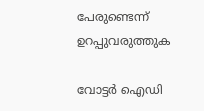പേരുണ്ടെന്ന് ഉറപ്പുവരുത്തുക

വോട്ടര്‍ ഐഡി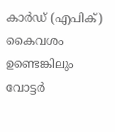കാര്‍ഡ് (എപിക്) കൈവശം ഉണ്ടെങ്കിലും വോട്ടര്‍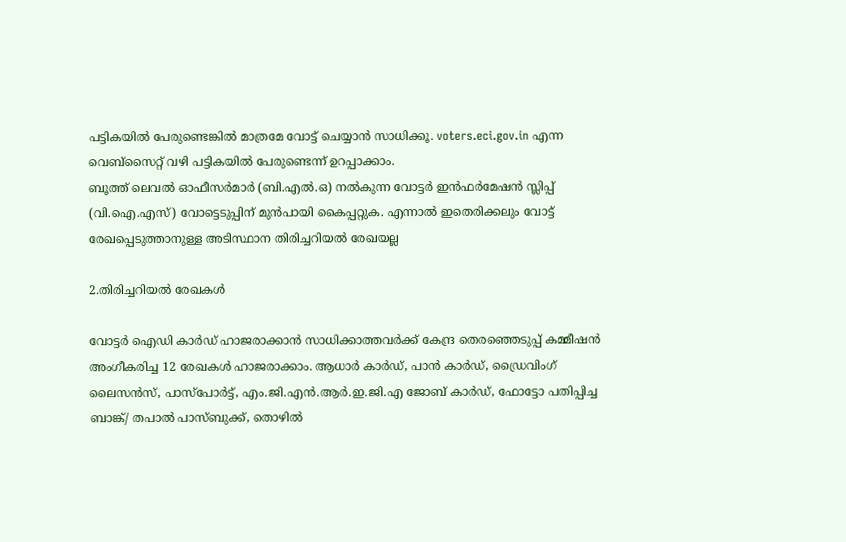പട്ടികയില്‍ പേരുണ്ടെങ്കില്‍ മാത്രമേ വോട്ട് ചെയ്യാന്‍ സാധിക്കൂ. voters.eci.gov.in എന്ന വെബ്സൈറ്റ് വഴി പട്ടികയില്‍ പേരുണ്ടെന്ന് ഉറപ്പാക്കാം.
ബൂത്ത് ലെവല്‍ ഓഫീസര്‍മാര്‍ (ബി.എല്‍.ഒ) നല്‍കുന്ന വോട്ടര്‍ ഇന്‍ഫര്‍മേഷന്‍ സ്ലിപ്പ് (വി.ഐ.എസ്) വോട്ടെടുപ്പിന് മുന്‍പായി കൈപ്പറ്റുക. എന്നാല്‍ ഇതെരിക്കലും വോട്ട് രേഖപ്പെടുത്താനുള്ള അടിസ്ഥാന തിരിച്ചറിയല്‍ രേഖയല്ല

2.തിരിച്ചറിയല്‍ രേഖകള്‍

വോട്ടര്‍ ഐഡി കാര്‍ഡ് ഹാജരാക്കാന്‍ സാധിക്കാത്തവര്‍ക്ക് കേന്ദ്ര തെരഞ്ഞെടുപ്പ് കമ്മീഷന്‍ അംഗീകരിച്ച 12 രേഖകള്‍ ഹാജരാക്കാം. ആധാര്‍ കാര്‍ഡ്, പാന്‍ കാര്‍ഡ്, ഡ്രൈവിംഗ് ലൈസന്‍സ്, പാസ്‌പോര്‍ട്ട്, എം.ജി.എന്‍.ആര്‍.ഇ.ജി.എ ജോബ് കാര്‍ഡ്, ഫോട്ടോ പതിപ്പിച്ച ബാങ്ക്/ തപാല്‍ പാസ്ബുക്ക്, തൊഴില്‍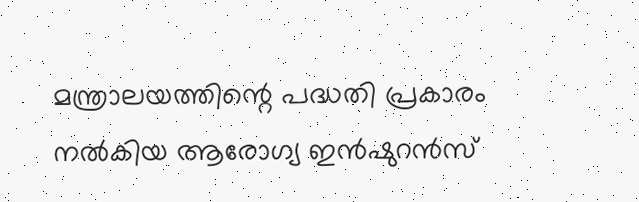മന്ത്രാലയത്തിന്റെ പദ്ധതി പ്രകാരം നല്‍കിയ ആരോഗ്യ ഇന്‍ഷുറന്‍സ്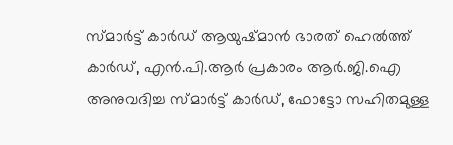സ്മാര്‍ട്ട് കാര്‍ഡ് ആയുഷ്മാന്‍ ഭാരത് ഹെല്‍ത്ത് കാര്‍ഡ്, എന്‍.പി.ആര്‍ പ്രകാരം ആര്‍.ജി.ഐ അനുവദിച്ച സ്മാര്‍ട്ട് കാര്‍ഡ്, ഫോട്ടോ സഹിതമുള്ള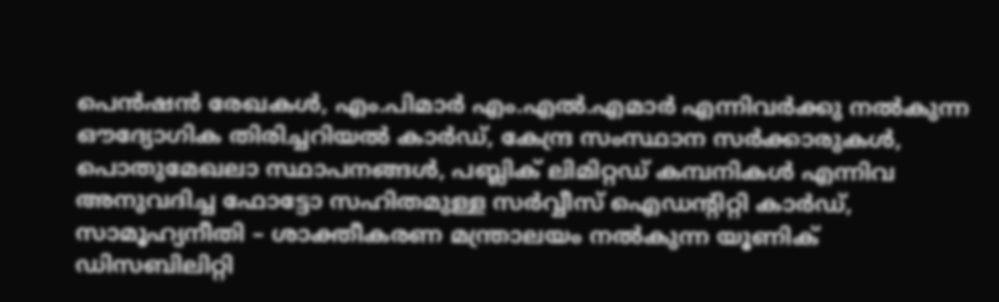പെന്‍ഷന്‍ രേഖകള്‍, എം.പിമാര്‍ എം.എല്‍.എമാര്‍ എന്നിവര്‍ക്കു നല്‍കുന്ന ഔദ്യോഗിക തിരിച്ചറിയല്‍ കാര്‍ഡ്, കേന്ദ്ര സംസ്ഥാന സര്‍ക്കാരുകള്‍, പൊതുമേഖലാ സ്ഥാപനങ്ങള്‍, പബ്ലിക് ലിമിറ്റഡ് കമ്പനികള്‍ എന്നിവ അനുവദിച്ച ഫോട്ടോ സഹിതമുള്ള സര്‍വ്വീസ് ഐഡന്റിറ്റി കാര്‍ഡ്, സാമൂഹ്യനീതി – ശാക്തീകരണ മന്ത്രാലയം നല്‍കുന്ന യൂണിക് ഡിസബിലിറ്റി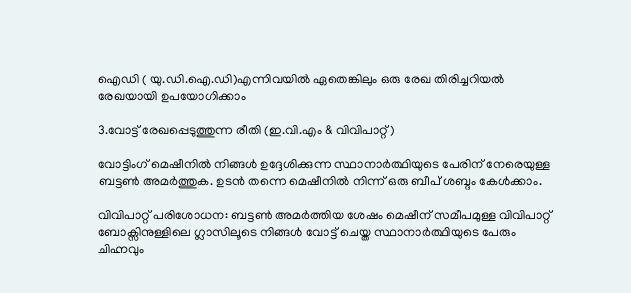ഐഡി ( യു.ഡി.ഐ.ഡി)എന്നിവയില്‍ ഏതെങ്കിലും ഒരു രേഖ തിരിച്ചറിയല്‍ രേഖയായി ഉപയോഗിക്കാം

3.വോട്ട് രേഖപ്പെടുത്തുന്ന രീതി (ഇ.വി.എം & വിവിപാറ്റ്)

വോട്ടിംഗ് മെഷീനില്‍ നിങ്ങള്‍ ഉദ്ദേശിക്കുന്ന സ്ഥാനാര്‍ത്ഥിയുടെ പേരിന് നേരെയുള്ള ബട്ടണ്‍ അമര്‍ത്തുക. ഉടന്‍ തന്നെ മെഷീനില്‍ നിന്ന് ഒരു ബീപ് ശബ്ദം കേള്‍ക്കാം.

വിവിപാറ്റ് പരിശോധന: ബട്ടണ്‍ അമര്‍ത്തിയ ശേഷം മെഷീന് സമീപമുള്ള വിവിപാറ്റ് ബോക്സിനുള്ളിലെ ഗ്ലാസിലൂടെ നിങ്ങള്‍ വോട്ട് ചെയ്ത സ്ഥാനാര്‍ത്ഥിയുടെ പേരും ചിഹ്നവും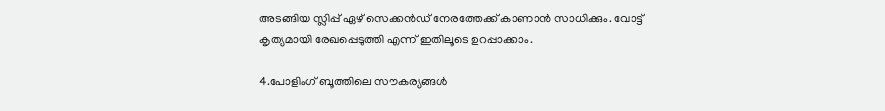അടങ്ങിയ സ്ലിപ്പ് ഏഴ് സെക്കന്‍ഡ് നേരത്തേക്ക് കാണാന്‍ സാധിക്കും. വോട്ട് കൃത്യമായി രേഖപ്പെടുത്തി എന്ന് ഇതിലൂടെ ഉറപ്പാക്കാം.

4.പോളിംഗ് ബൂത്തിലെ സൗകര്യങ്ങള്‍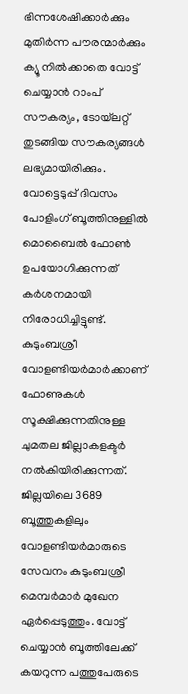ഭിന്നശേഷിക്കാര്‍ക്കും മുതിര്‍ന്ന പൗരന്മാര്‍ക്കും ക്യൂ നില്‍ക്കാതെ വോട്ട് ചെയ്യാന്‍ റാംപ് സൗകര്യം, ടോയ്‌ലറ്റ് തുടങ്ങിയ സൗകര്യങ്ങള്‍ ലഭ്യമായിരിക്കും. വോട്ടെടുപ്പ് ദിവസം പോളിംഗ് ബൂത്തിനുള്ളില്‍ മൊബൈല്‍ ഫോണ്‍ ഉപയോഗിക്കുന്നത് കര്‍ശനമായി നിരോധിച്ചിട്ടുണ്ട്. കുടുംബശ്രീ വോളണ്ടിയര്‍മാര്‍ക്കാണ് ഫോണുകള്‍ സൂക്ഷിക്കുന്നതിനുള്ള ചുമതല ജില്ലാകളക്ടര്‍ നല്‍കിയിരിക്കുന്നത്. ജില്ലയിലെ 3689 ബൂത്തുകളിലും വോളണ്ടിയര്‍മാരുടെ സേവനം കുടുംബശ്രീ മെമ്പര്‍മാര്‍ മുഖേന ഏര്‍പ്പെടുത്തും. വോട്ട് ചെയ്യാന്‍ ബൂത്തിലേക്ക് കയറുന്ന പത്തുപേരുടെ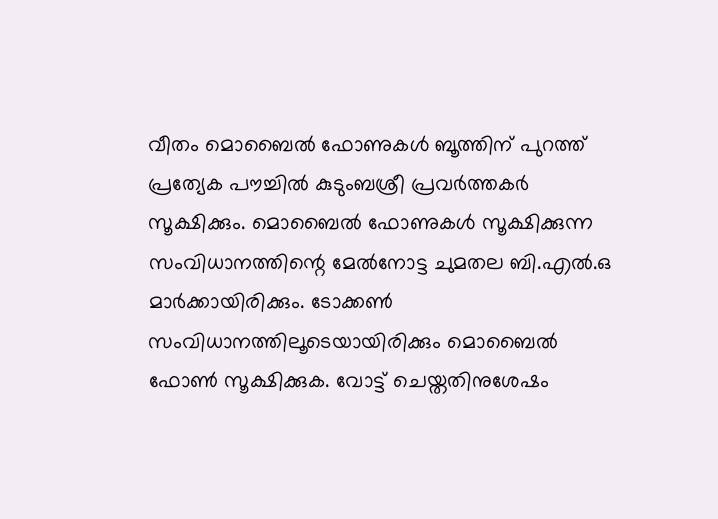വീതം മൊബൈല്‍ ഫോണുകള്‍ ബൂത്തിന് പുറത്ത് പ്രത്യേക പൗച്ചില്‍ കുടുംബശ്രീ പ്രവര്‍ത്തകര്‍ സൂക്ഷിക്കും. മൊബൈല്‍ ഫോണുകള്‍ സൂക്ഷിക്കുന്ന സംവിധാനത്തിന്റെ മേല്‍നോട്ട ചുമതല ബി.എല്‍.ഒ മാര്‍ക്കായിരിക്കും. ടോക്കണ്‍ സംവിധാനത്തിലൂടെയായിരിക്കും മൊബൈല്‍ ഫോണ്‍ സൂക്ഷിക്കുക. വോട്ട് ചെയ്തതിനുശേഷം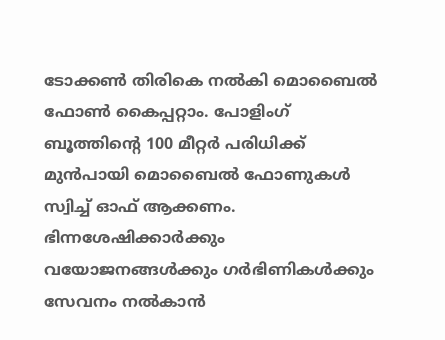ടോക്കണ്‍ തിരികെ നല്‍കി മൊബൈല്‍ ഫോണ്‍ കൈപ്പറ്റാം. പോളിംഗ് ബൂത്തിന്റെ 100 മീറ്റര്‍ പരിധിക്ക് മുന്‍പായി മൊബൈല്‍ ഫോണുകള്‍ സ്വിച്ച് ഓഫ് ആക്കണം. ഭിന്നശേഷിക്കാര്‍ക്കും വയോജനങ്ങള്‍ക്കും ഗര്‍ഭിണികള്‍ക്കും സേവനം നല്‍കാന്‍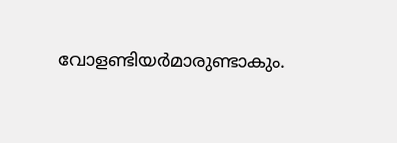വോളണ്ടിയര്‍മാരുണ്ടാകും.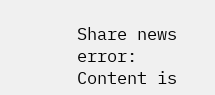Share news
error: Content is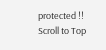protected !!
Scroll to Top